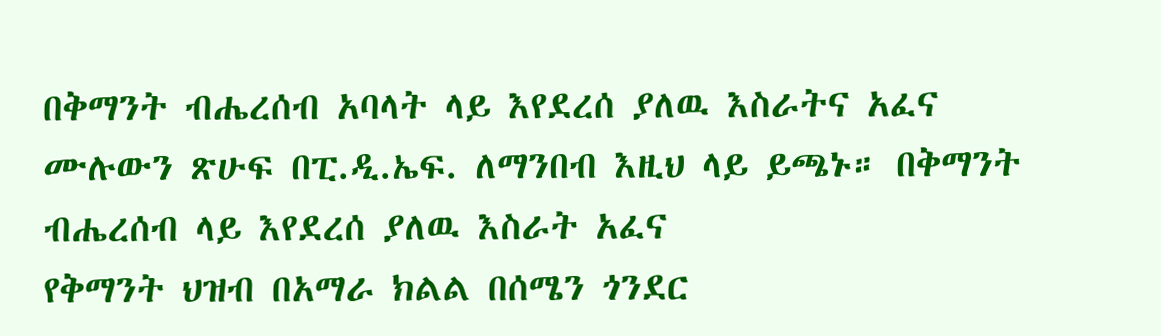በቅማንት ብሔረሰብ አባላት ላይ እየደረሰ ያለዉ እስራትና አፈና
ሙሉውን ጽሁፍ በፒ.ዲ.ኤፍ. ለማንበብ እዚህ ላይ ይጫኑ። በቅማንት ብሔረሰብ ላይ እየደረሰ ያለዉ እስራት አፈና
የቅማንት ህዝብ በአማራ ክልል በሰሜን ጎንደር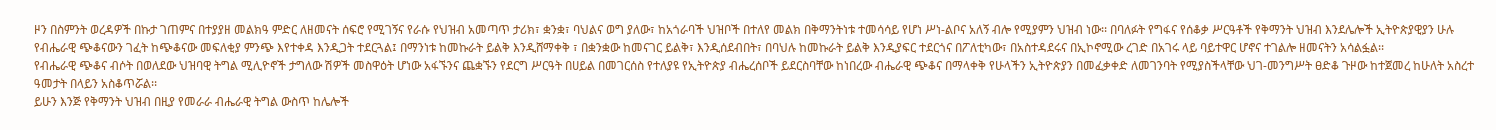ዞን በስምንት ወረዳዎች በኩታ ገጠምና በተያያዘ መልክዓ ምድር ለዘመናት ሰፍሮ የሚገኝና የራሱ የህዝብ አመጣጥ ታሪክ፣ ቋንቋ፣ ባህልና ወግ ያለው፣ ከአጎራባች ህዝቦች በተለየ መልክ በቅማንትነቱ ተመሳሳይ የሆነ ሥነ-ልቦና አለኝ ብሎ የሚያምን ህዝብ ነው፡፡ በባለፉት የግፋና የሰቆቃ ሥርዓቶች የቅማንት ህዝብ እንደሌሎች ኢትዮጵያዊያን ሁሉ የብሔራዊ ጭቆናውን ገፈት ከጭቆናው መፍለቂያ ምንጭ እየተቀዳ እንዲጋት ተደርጓል፤ በማንነቱ ከመኩራት ይልቅ እንዲሸማቀቅ ፣ በቋንቋው ከመናገር ይልቅ፣ እንዲሰደብበት፣ በባህሉ ከመኩራት ይልቅ እንዲያፍር ተደርጎና በፖለቲካው፣ በአስተዳደሩና በኢኮኖሚው ረገድ በአገሩ ላይ ባይተዋር ሆኖና ተገልሎ ዘመናትን አሳልፏል፡፡
የብሔራዊ ጭቆና ብሶት በወለደው ህዝባዊ ትግል ሚሊዮኖች ታግለው ሽዎች መስዋዕት ሆነው አፋኙንና ጨቋኙን የደርግ ሥርዓት በሀይል በመገርሰስ የተለያዩ የኢትዮጵያ ብሔረሰቦች ይደርስባቸው ከነበረው ብሔራዊ ጭቆና በማላቀቅ የሁላችን ኢትዮጵያን በመፈቃቀድ ለመገንባት የሚያስችላቸው ህገ-መንግሥት ፀድቆ ጉዞው ከተጀመረ ከሁለት አስረተ ዓመታት በላይን አስቆጥሯል፡፡
ይሁን እንጅ የቅማንት ህዝብ በዚያ የመራራ ብሔራዊ ትግል ውስጥ ከሌሎች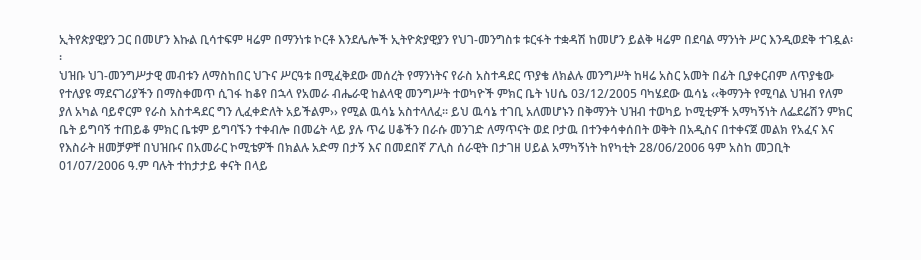ኢትየጵያዊያን ጋር በመሆን እኩል ቢሳተፍም ዛሬም በማንነቱ ኮርቶ እንደሌሎች ኢትዮጵያዊያን የህገ-መንግስቱ ቱርፋት ተቋዳሽ ከመሆን ይልቅ ዛሬም በደባል ማንነት ሥር እንዲወደቅ ተገዷል፡፡
ህዝቡ ህገ-መንግሥታዊ መብቱን ለማስከበር ህጉና ሥርዓቱ በሚፈቅደው መሰረት የማንነትና የራስ አስተዳደር ጥያቄ ለክልሉ መንግሥት ከዛሬ አስር አመት በፊት ቢያቀርብም ለጥያቄው የተለያዩ ማደናገሪያችን በማስቀመጥ ሲገፋ ከቆየ በኋላ የአመራ ብሔራዊ ከልላዊ መንግሥት ተወካዮች ምክር ቤት ነሀሴ 03/12/2005 ባካሄደው ዉሳኔ ‹‹ቅማንት የሚባል ህዝብ የለም ያለ አካል ባይኖርም የራስ አስተዳደር ግን ሊፈቀድለት አይችልም›› የሚል ዉሳኔ አስተላለፈ፡፡ ይህ ዉሳኔ ተገቢ አለመሆኑን በቅማንት ህዝብ ተወካይ ኮሚቲዎች አማካኝነት ለፌደሬሽን ምክር ቤት ይግባኝ ተጠይቆ ምክር ቤቱም ይግባኙን ተቀብሎ በመሬት ላይ ያሉ ጥሬ ሀቆችን በራሱ መንገድ ለማጥናት ወደ ቦታዉ በተንቀሳቀሰበት ወቅት በአዲስና በተቀናጀ መልክ የአፈና እና የእስራት ዘመቻዎቸ በህዝቡና በአመራር ኮሚቴዎች በክልሉ አድማ በታኝ እና በመደበኛ ፖሊስ ሰራዊት በታገዘ ሀይል አማካኝነት ከየካቲት 28/06/2006 ዓም አስከ መጋቢት 01/07/2006 ዓ.ም ባሉት ተከታታይ ቀናት በላይ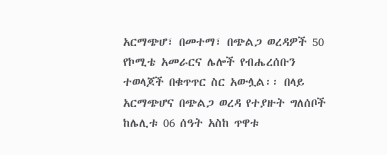አርማጭሆ፣ በመተማ፣ በጭልጋ ወረዳዎች 50 የኮሚቴ አመራርና ሌሎች የብሔረሰቡን ተወላጆች በቁጥጥር ስር አውሏል፡፡ በላይ አርማጭሆና በጭልጋ ወረዳ የተያዙት ግለሰቦች ከሌሊቱ 06 ሰዓት አስከ ጥዋቱ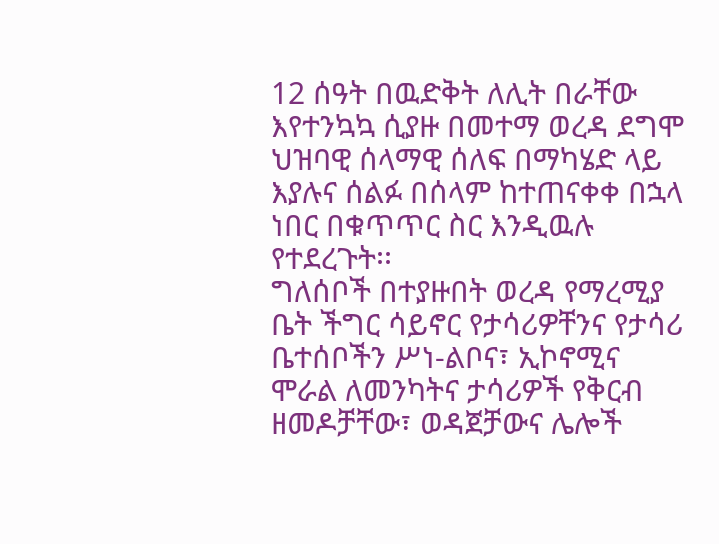12 ሰዓት በዉድቅት ለሊት በራቸው እየተንኳኳ ሲያዙ በመተማ ወረዳ ደግሞ ህዝባዊ ሰላማዊ ሰለፍ በማካሄድ ላይ እያሉና ሰልፉ በሰላም ከተጠናቀቀ በኋላ ነበር በቁጥጥር ስር እንዲዉሉ የተደረጉት፡፡
ግለሰቦች በተያዙበት ወረዳ የማረሚያ ቤት ችግር ሳይኖር የታሳሪዎቸንና የታሳሪ ቤተሰቦችን ሥነ-ልቦና፣ ኢኮኖሚና ሞራል ለመንካትና ታሳሪዎች የቅርብ ዘመዶቻቸው፣ ወዳጀቻውና ሌሎች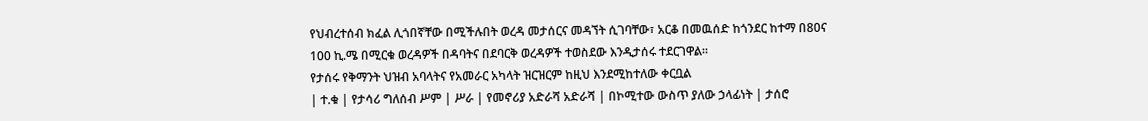የህብረተሰብ ክፈል ሊጎበኛቸው በሚችሉበት ወረዳ መታሰርና መዳኘት ሲገባቸው፣ አርቆ በመዉሰድ ከጎንደር ከተማ በ80ና 100 ኪ.ሜ በሚርቁ ወረዳዎች በዳባትና በደባርቅ ወረዳዎች ተወስደው እንዲታሰሩ ተደርገዋል፡፡
የታሰሩ የቅማንት ህዝብ አባላትና የአመራር አካላት ዝርዝርም ከዚህ እንደሚከተለው ቀርቧል
| ተ.ቁ | የታሳሪ ግለሰብ ሥም | ሥራ | የመኖሪያ አድራሻ አድራሻ | በኮሚተው ውስጥ ያለው ኃላፊነት | ታሰሮ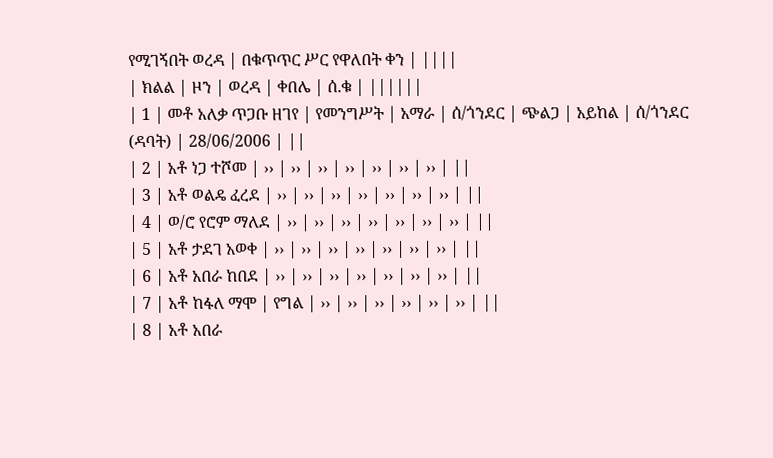የሚገኝበት ወረዳ | በቁጥጥር ሥር የዋለበት ቀን | ||||
| ክልል | ዞን | ወረዳ | ቀበሌ | ሰ.ቁ | ||||||
| 1 | መቶ አለቃ ጥጋቡ ዘገየ | የመንግሥት | አማራ | ሰ/ጎንደር | ጭልጋ | አይከል | ሰ/ጎንደር (ዳባት) | 28/06/2006 | ||
| 2 | አቶ ነጋ ተሾመ | ›› | ›› | ›› | ›› | ›› | ›› | ›› | ||
| 3 | አቶ ወልዴ ፈረደ | ›› | ›› | ›› | ›› | ›› | ›› | ›› | ||
| 4 | ወ/ሮ የሮም ማለደ | ›› | ›› | ›› | ›› | ›› | ›› | ›› | ||
| 5 | አቶ ታደገ አወቀ | ›› | ›› | ›› | ›› | ›› | ›› | ›› | ||
| 6 | አቶ አበራ ከበደ | ›› | ›› | ›› | ›› | ›› | ›› | ›› | ||
| 7 | አቶ ከፋለ ማሞ | የግል | ›› | ›› | ›› | ›› | ›› | ›› | ||
| 8 | አቶ አበራ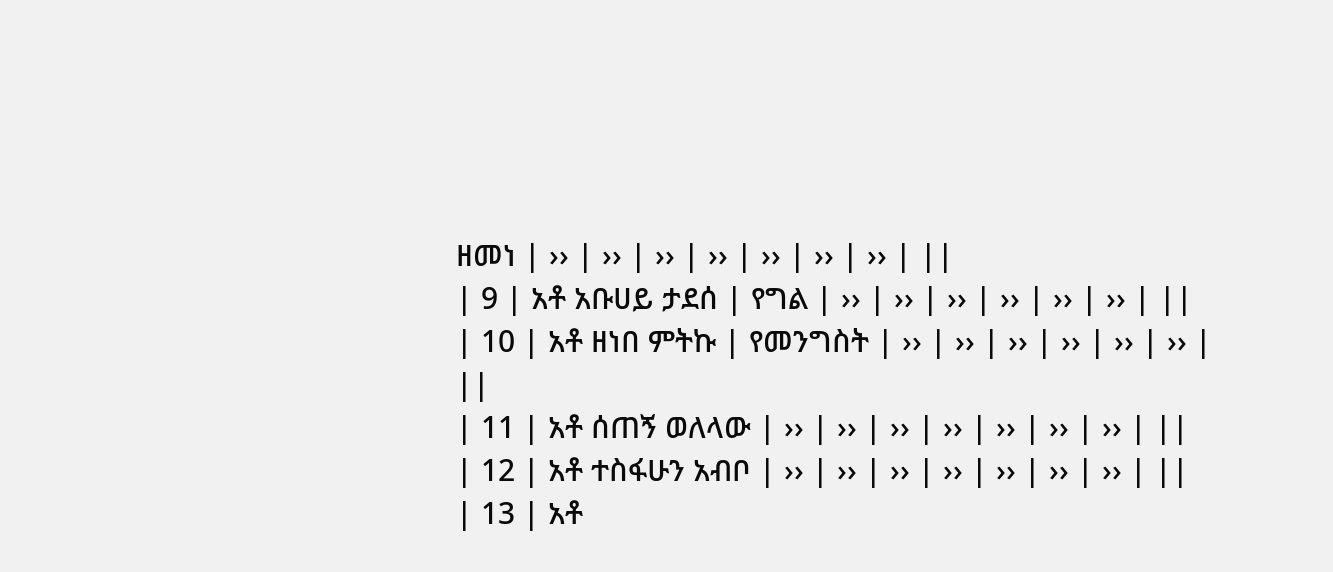ዘመነ | ›› | ›› | ›› | ›› | ›› | ›› | ›› | ||
| 9 | አቶ አቡሀይ ታደሰ | የግል | ›› | ›› | ›› | ›› | ›› | ›› | ||
| 10 | አቶ ዘነበ ምትኩ | የመንግስት | ›› | ›› | ›› | ›› | ›› | ›› | ||
| 11 | አቶ ሰጠኝ ወለላው | ›› | ›› | ›› | ›› | ›› | ›› | ›› | ||
| 12 | አቶ ተስፋሁን አብቦ | ›› | ›› | ›› | ›› | ›› | ›› | ›› | ||
| 13 | አቶ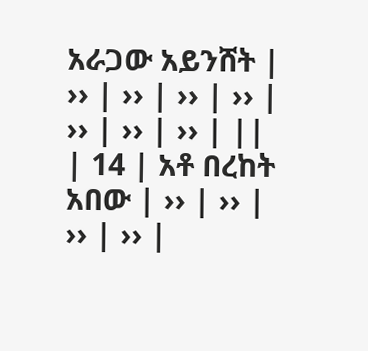አራጋው አይንሸት | ›› | ›› | ›› | ›› | ›› | ›› | ›› | ||
| 14 | አቶ በረከት አበው | ›› | ›› | ›› | ›› |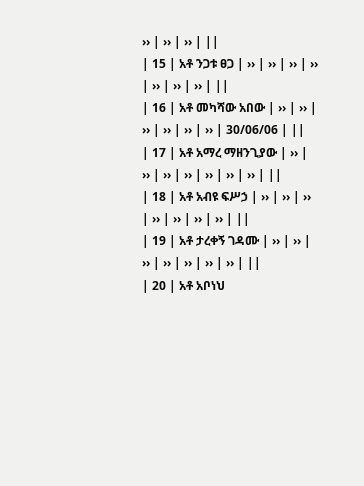›› | ›› | ›› | ||
| 15 | አቶ ንጋቱ ፀጋ | ›› | ›› | ›› | ›› | ›› | ›› | ›› | ||
| 16 | አቶ መካሻው አበው | ›› | ›› | ›› | ›› | ›› | ›› | 30/06/06 | ||
| 17 | አቶ አማረ ማዘንጊያው | ›› | ›› | ›› | ›› | ›› | ›› | ›› | ||
| 18 | አቶ አብዩ ፍሥኃ | ›› | ›› | ›› | ›› | ›› | ›› | ›› | ||
| 19 | አቶ ታረቀኝ ገዳሙ | ›› | ›› | ›› | ›› | ›› | ›› | ›› | ||
| 20 | አቶ አቦነህ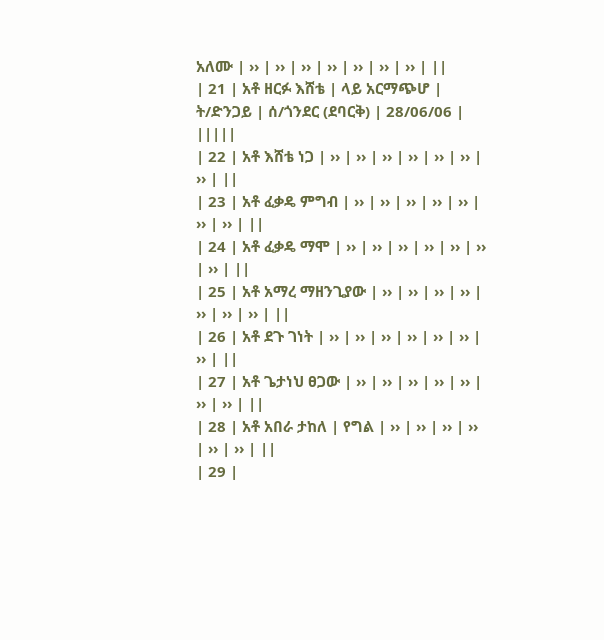አለሙ | ›› | ›› | ›› | ›› | ›› | ›› | ›› | ||
| 21 | አቶ ዘርፉ እሸቴ | ላይ አርማጭሆ | ት/ድንጋይ | ሰ/ጎንደር (ደባርቅ) | 28/06/06 | |||||
| 22 | አቶ እሸቴ ነጋ | ›› | ›› | ›› | ›› | ›› | ›› | ›› | ||
| 23 | አቶ ፈቃዴ ምግብ | ›› | ›› | ›› | ›› | ›› | ›› | ›› | ||
| 24 | አቶ ፈቃዴ ማሞ | ›› | ›› | ›› | ›› | ›› | ›› | ›› | ||
| 25 | አቶ አማረ ማዘንጊያው | ›› | ›› | ›› | ›› | ›› | ›› | ›› | ||
| 26 | አቶ ደጉ ገነት | ›› | ›› | ›› | ›› | ›› | ›› | ›› | ||
| 27 | አቶ ጌታነህ ፀጋው | ›› | ›› | ›› | ›› | ›› | ›› | ›› | ||
| 28 | አቶ አበራ ታከለ | የግል | ›› | ›› | ›› | ›› | ›› | ›› | ||
| 29 |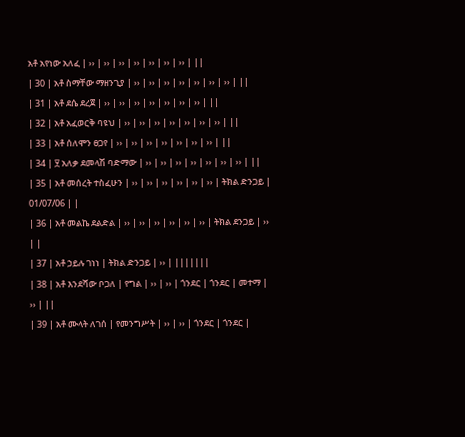አቶ አየነው አለፈ | ›› | ›› | ›› | ›› | ›› | ›› | ›› | ||
| 30 | አቶ ስማቸው ማዘንጊያ | ›› | ›› | ›› | ›› | ›› | ›› | ›› | ||
| 31 | አቶ ደሴ ደረጀ | ›› | ›› | ›› | ›› | ›› | ›› | ›› | ||
| 32 | አቶ አፈወርቅ ባዩህ | ›› | ›› | ›› | ›› | ›› | ›› | ›› | ||
| 33 | አቶ ሰለሞን ፀጋየ | ›› | ›› | ›› | ›› | ›› | ›› | ›› | ||
| 34 | ፶ አለቃ ደመላሽ ባድማው | ›› | ›› | ›› | ›› | ›› | ›› | ›› | ||
| 35 | አቶ መሰረት ተስፈሁን | ›› | ›› | ›› | ›› | ›› | ›› | ትክል ድንጋይ | 01/07/06 | |
| 36 | አቶ መልኬ ደልድል | ›› | ›› | ›› | ›› | ›› | ›› | ትክል ደንጋይ | ›› | |
| 37 | አቶ ኃይሉ ገነነ | ትክል ድንጋይ | ›› | |||||||
| 38 | አቶ እንደሻው ቦጋለ | የግል | ›› | ›› | ጎንደር | ጎንደር | መተማ | ›› | ||
| 39 | አቶ ሙላት ለገሰ | የመንግሥት | ›› | ›› | ጎንደር | ጎንደር |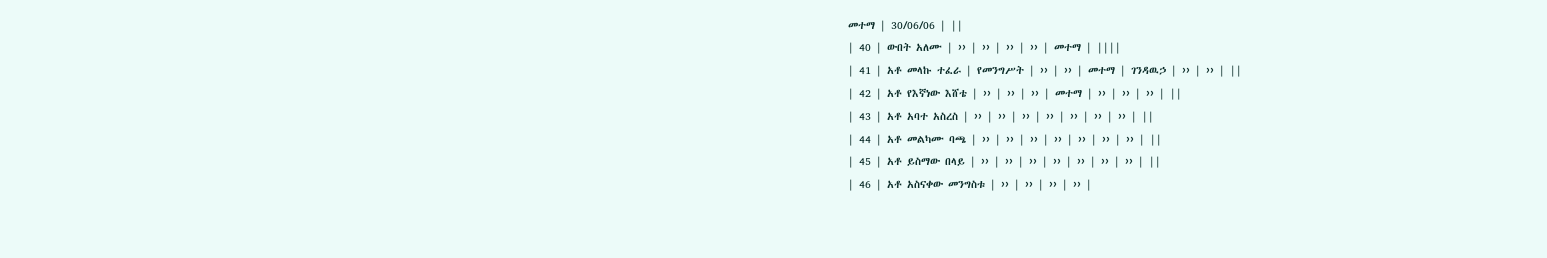መተማ | 30/06/06 | ||
| 40 | ውበት አለሙ | ›› | ›› | ›› | ›› | መተማ | ||||
| 41 | አቶ መላኩ ተፈራ | የመንግሥት | ›› | ›› | መተማ | ገንዳዉኃ | ›› | ›› | ||
| 42 | አቶ የእኛነው እሸቴ | ›› | ›› | ›› | መተማ | ›› | ›› | ›› | ||
| 43 | አቶ አባተ አስረስ | ›› | ›› | ›› | ›› | ›› | ›› | ›› | ||
| 44 | አቶ መልካሙ ባጫ | ›› | ›› | ›› | ›› | ›› | ›› | ›› | ||
| 45 | አቶ ይስማው በላይ | ›› | ›› | ›› | ›› | ›› | ›› | ›› | ||
| 46 | አቶ አስናቀው መንግስቱ | ›› | ›› | ›› | ›› |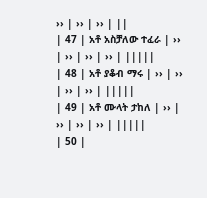›› | ›› | ›› | ||
| 47 | አቶ አስቻለው ተፈራ | ›› | ›› | ›› | ›› | |||||
| 48 | አቶ ያቆብ ማሩ | ›› | ›› | ›› | ›› | |||||
| 49 | አቶ ሙላት ታከለ | ›› | ›› | ›› | ›› | |||||
| 50 |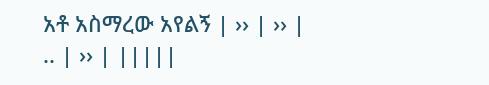አቶ አስማረው አየልኝ | ›› | ›› | .. | ›› | |||||